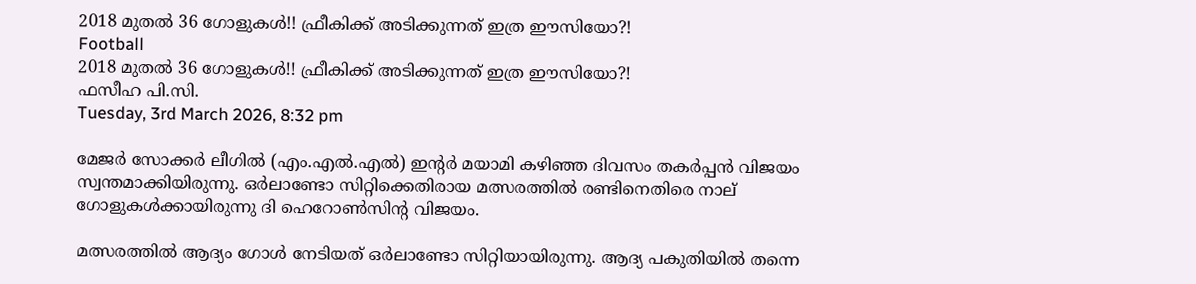2018 മുതല്‍ 36 ഗോളുകള്‍!! ഫ്രീകിക്ക് അടിക്കുന്നത് ഇത്ര ഈസിയോ?!
Football
2018 മുതല്‍ 36 ഗോളുകള്‍!! ഫ്രീകിക്ക് അടിക്കുന്നത് ഇത്ര ഈസിയോ?!
ഫസീഹ പി.സി.
Tuesday, 3rd March 2026, 8:32 pm

മേജര്‍ സോക്കര്‍ ലീഗില്‍ (എം.എല്‍.എല്‍) ഇന്റര്‍ മയാമി കഴിഞ്ഞ ദിവസം തകര്‍പ്പന്‍ വിജയം സ്വന്തമാക്കിയിരുന്നു. ഒര്‍ലാണ്ടോ സിറ്റിക്കെതിരായ മത്സരത്തില്‍ രണ്ടിനെതിരെ നാല് ഗോളുകള്‍ക്കായിരുന്നു ദി ഹെറോണ്‍സിന്റ വിജയം.

മത്സരത്തില്‍ ആദ്യം ഗോള്‍ നേടിയത് ഒര്‍ലാണ്ടോ സിറ്റിയായിരുന്നു. ആദ്യ പകുതിയില്‍ തന്നെ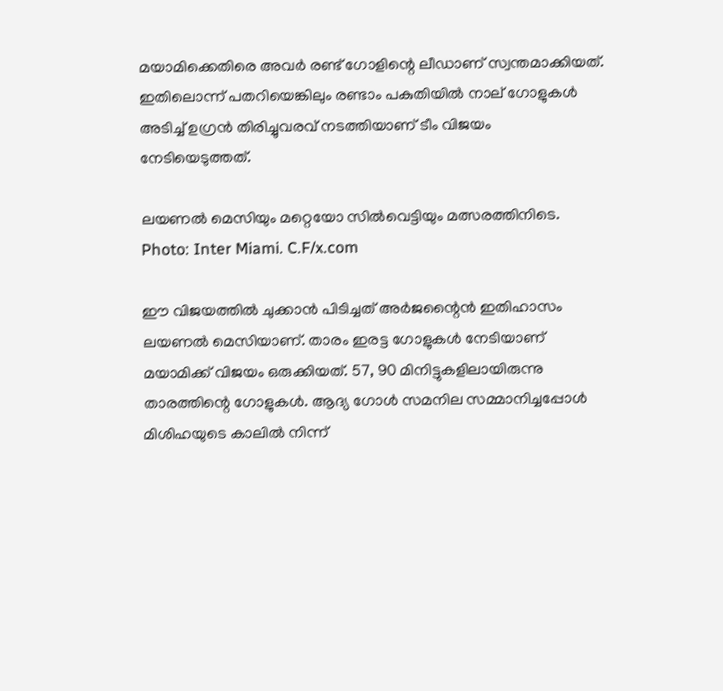മയാമിക്കെതിരെ അവര്‍ രണ്ട് ഗോളിന്റെ ലീഡാണ് സ്വന്തമാക്കിയത്. ഇതിലൊന്ന് പതറിയെങ്കിലും രണ്ടാം പകുതിയില്‍ നാല് ഗോളുകള്‍ അടിച്ച് ഉഗ്രന്‍ തിരിച്ചുവരവ് നടത്തിയാണ് ടീം വിജയം നേടിയെടുത്തത്.

ലയണൽ മെസിയും മറ്റെയോ സിൽവെട്ടിയും മത്സരത്തിനിടെ. Photo: Inter Miami. C.F/x.com

ഈ വിജയത്തില്‍ ചുക്കാന്‍ പിടിച്ചത് അര്‍ജന്റൈന്‍ ഇതിഹാസം ലയണല്‍ മെസിയാണ്. താരം ഇരട്ട ഗോളുകള്‍ നേടിയാണ് മയാമിക്ക് വിജയം ഒരുക്കിയത്. 57, 90 മിനിട്ടുകളിലായിരുന്നു താരത്തിന്റെ ഗോളുകള്‍. ആദ്യ ഗോള്‍ സമനില സമ്മാനിച്ചപ്പോള്‍ മിശിഹയുടെ കാലില്‍ നിന്ന്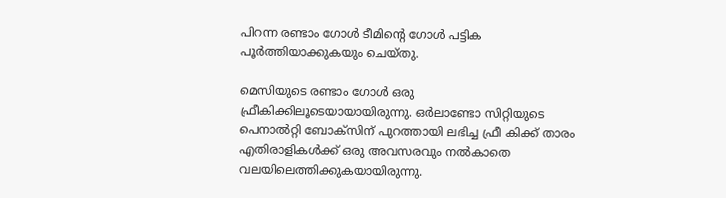പിറന്ന രണ്ടാം ഗോള്‍ ടീമിന്റെ ഗോള്‍ പട്ടിക പൂര്‍ത്തിയാക്കുകയും ചെയ്തു.

മെസിയുടെ രണ്ടാം ഗോള്‍ ഒരു ഫ്രീകിക്കിലൂടെയായായിരുന്നു. ഒര്‍ലാണ്ടോ സിറ്റിയുടെ പെനാൽറ്റി ബോക്സിന് പുറത്തായി ലഭിച്ച ഫ്രീ കിക്ക് താരം എതിരാളികള്‍ക്ക് ഒരു അവസരവും നല്‍കാതെ വലയിലെത്തിക്കുകയായിരുന്നു.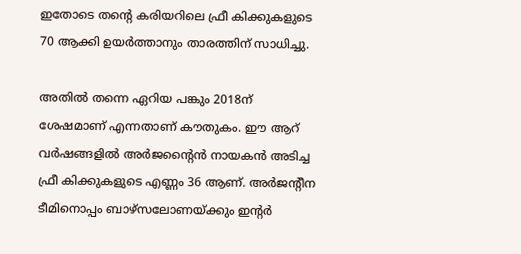ഇതോടെ തന്റെ കരിയറിലെ ഫ്രീ കിക്കുകളുടെ 70 ആക്കി ഉയര്‍ത്താനും താരത്തിന് സാധിച്ചു.

അതില്‍ തന്നെ ഏറിയ പങ്കും 2018ന് ശേഷമാണ് എന്നതാണ് കൗതുകം. ഈ ആറ് വര്‍ഷങ്ങളില്‍ അര്‍ജന്റൈന്‍ നായകന്‍ അടിച്ച ഫ്രീ കിക്കുകളുടെ എണ്ണം 36 ആണ്. അര്‍ജന്റീന ടീമിനൊപ്പം ബാഴ്സലോണയ്ക്കും ഇന്റര്‍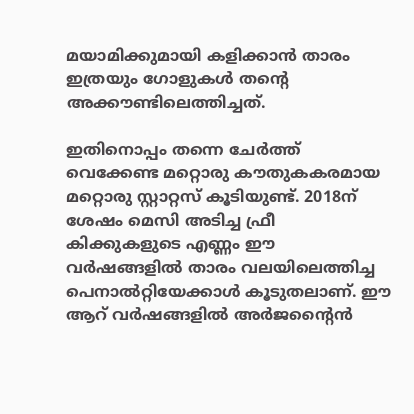മയാമിക്കുമായി കളിക്കാന്‍ താരം ഇത്രയും ഗോളുകള്‍ തന്റെ അക്കൗണ്ടിലെത്തിച്ചത്.

ഇതിനൊപ്പം തന്നെ ചേര്‍ത്ത് വെക്കേണ്ട മറ്റൊരു കൗതുകകരമായ മറ്റൊരു സ്റ്റാറ്റസ് കൂടിയുണ്ട്. 2018ന് ശേഷം മെസി അടിച്ച ഫ്രീ കിക്കുകളുടെ എണ്ണം ഈ വര്‍ഷങ്ങളില്‍ താരം വലയിലെത്തിച്ച പെനാല്‍റ്റിയേക്കാള്‍ കൂടുതലാണ്. ഈ ആറ് വര്‍ഷങ്ങളില്‍ അര്‍ജന്റൈന്‍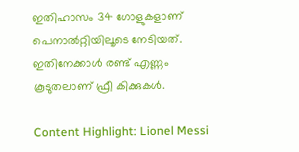ഇതിഹാസം 34 ഗോളുകളാണ് പെനാല്‍റ്റിയിലൂടെ നേടിയത്. ഇതിനേക്കാള്‍ രണ്ട് എണ്ണം കൂടുതലാണ് ഫ്രീ കിക്കുകള്‍.

Content Highlight: Lionel Messi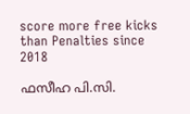score more free kicks than Penalties since 2018

ഫസീഹ പി.സി.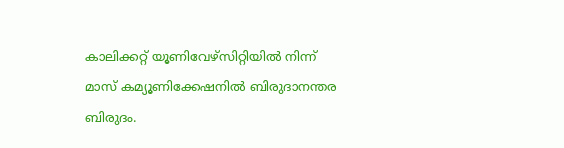കാലിക്കറ്റ് യൂണിവേഴ്‌സിറ്റിയില്‍ നിന്ന് മാസ് കമ്യൂണിക്കേഷനില്‍ ബിരുദാനന്തര ബിരുദം.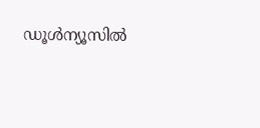ഡൂള്‍ന്യൂസില്‍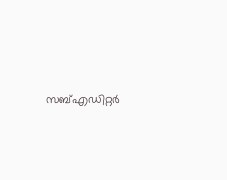സബ്എഡിറ്റര്‍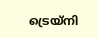ട്രെയ്‌നി